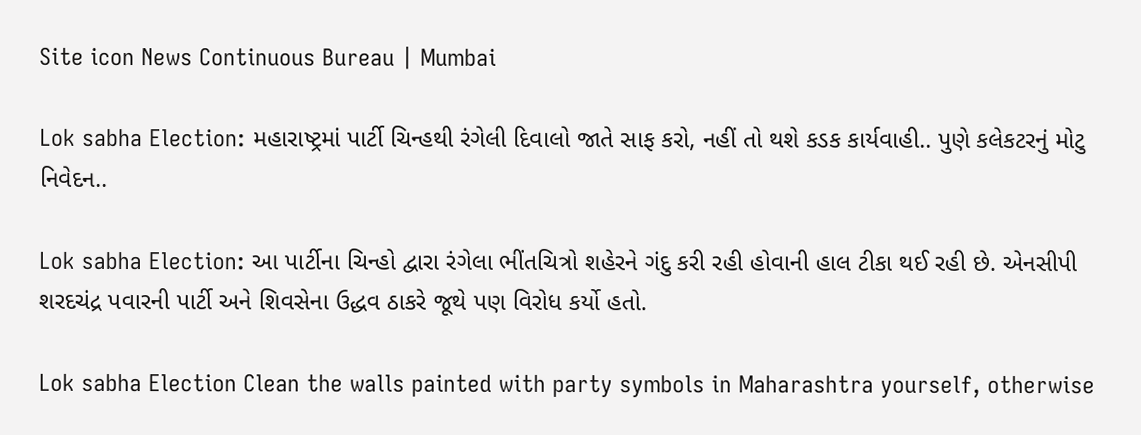Site icon News Continuous Bureau | Mumbai

Lok sabha Election: મહારાષ્ટ્રમાં પાર્ટી ચિન્હથી રંગેલી દિવાલો જાતે સાફ કરો, નહીં તો થશે કડક કાર્યવાહી.. પુણે કલેકટરનું મોટુ નિવેદન..

Lok sabha Election: આ પાર્ટીના ચિન્હો દ્વારા રંગેલા ભીંતચિત્રો શહેરને ગંદુ કરી રહી હોવાની હાલ ટીકા થઈ રહી છે. એનસીપી શરદચંદ્ર પવારની પાર્ટી અને શિવસેના ઉદ્ધવ ઠાકરે જૂથે પણ વિરોધ કર્યો હતો.

Lok sabha Election Clean the walls painted with party symbols in Maharashtra yourself, otherwise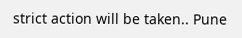strict action will be taken.. Pune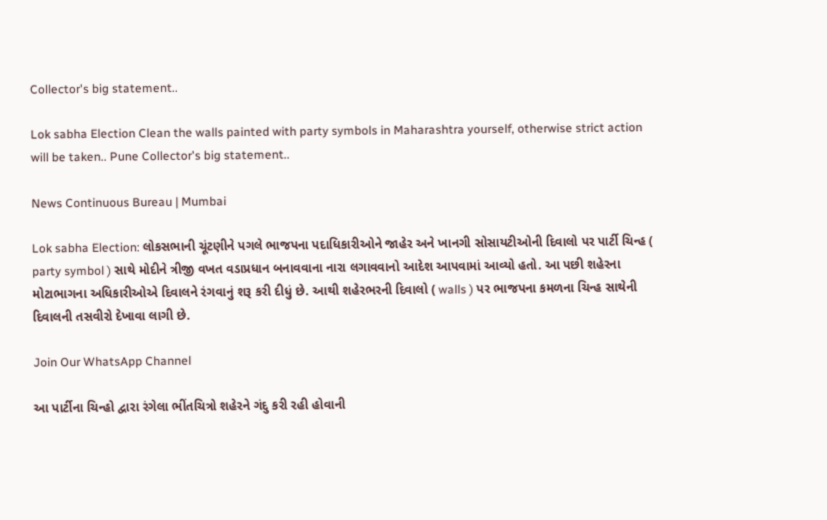Collector's big statement..

Lok sabha Election Clean the walls painted with party symbols in Maharashtra yourself, otherwise strict action will be taken.. Pune Collector's big statement..

News Continuous Bureau | Mumbai

Lok sabha Election: લોકસભાની ચૂંટણીને પગલે ભાજપના પદાધિકારીઓને જાહેર અને ખાનગી સોસાયટીઓની દિવાલો પર પાર્ટી ચિન્હ ( party symbol ) સાથે મોદીને ત્રીજી વખત વડાપ્રધાન બનાવવાના નારા લગાવવાનો આદેશ આપવામાં આવ્યો હતો. આ પછી શહેરના મોટાભાગના અધિકારીઓએ દિવાલને રંગવાનું શરૂ કરી દીધું છે. આથી શહેરભરની દિવાલો ( walls ) પર ભાજપના કમળના ચિન્હ સાથેની દિવાલની તસવીરો દેખાવા લાગી છે.

Join Our WhatsApp Channel

આ પાર્ટીના ચિન્હો દ્વારા રંગેલા ભીંતચિત્રો શહેરને ગંદુ કરી રહી હોવાની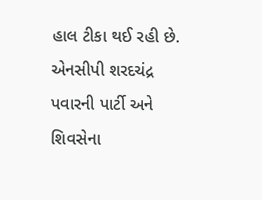હાલ ટીકા થઈ રહી છે. એનસીપી શરદચંદ્ર પવારની પાર્ટી અને શિવસેના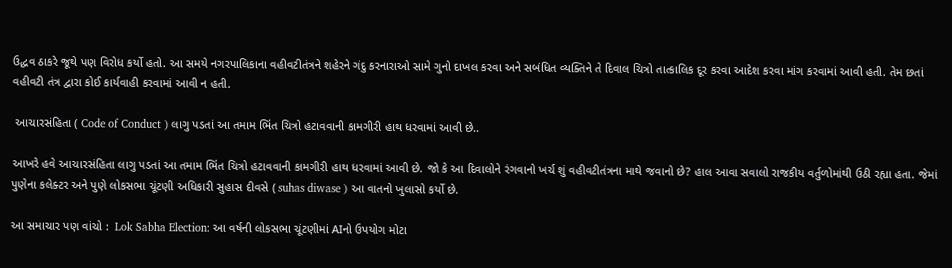ઉદ્ધવ ઠાકરે જૂથે પણ વિરોધ કર્યો હતો. આ સમયે નગરપાલિકાના વહીવટીતંત્રને શહેરને ગંદુ કરનારાઓ સામે ગુનો દાખલ કરવા અને સબંધિત વ્યક્તિને તે દિવાલ ચિત્રો તાત્કાલિક દૂર કરવા આદેશ કરવા માંગ કરવામાં આવી હતી. તેમ છતાં વહીવટી તંત્ર દ્વારા કોઈ કાર્યવાહી કરવામાં આવી ન હતી.

 આચારસંહિતા ( Code of Conduct ) લાગુ પડતાં આ તમામ ભિંત ચિત્રો હટાવવાની કામગીરી હાથ ધરવામાં આવી છે..

આખરે હવે આચારસંહિતા લાગુ પડતાં આ તમામ ભિંત ચિત્રો હટાવવાની કામગીરી હાથ ધરવામાં આવી છે. જો કે આ દિવાલોને રંગવાનો ખર્ચ શું વહીવટીતંત્રના માથે જવાનો છે? હાલ આવા સવાલો રાજકીય વર્તુળોમાંથી ઉઠી રહ્યા હતા. જેમાં પુણેના કલેક્ટર અને પુણે લોકસભા ચૂંટણી અધિકારી સુહાસ દીવસે ( suhas diwase ) આ વાતનો ખુલાસો કર્યો છે.

આ સમાચાર પણ વાંચો :  Lok Sabha Election: આ વર્ષની લોકસભા ચૂંટણીમાં AIનો ઉપયોગ મોટા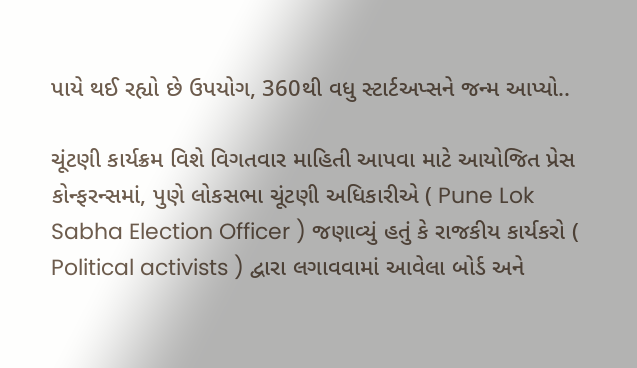પાયે થઈ રહ્યો છે ઉપયોગ, 360થી વધુ સ્ટાર્ટઅપ્સને જન્મ આપ્યો..

ચૂંટણી કાર્યક્રમ વિશે વિગતવાર માહિતી આપવા માટે આયોજિત પ્રેસ કોન્ફરન્સમાં, પુણે લોકસભા ચૂંટણી અધિકારીએ ( Pune Lok Sabha Election Officer ) જણાવ્યું હતું કે રાજકીય કાર્યકરો ( Political activists ) દ્વારા લગાવવામાં આવેલા બોર્ડ અને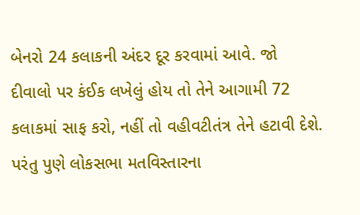બેનરો 24 કલાકની અંદર દૂર કરવામાં આવે. જો દીવાલો પર કંઈક લખેલું હોય તો તેને આગામી 72 કલાકમાં સાફ કરો, નહીં તો વહીવટીતંત્ર તેને હટાવી દેશે. પરંતુ પુણે લોકસભા મતવિસ્તારના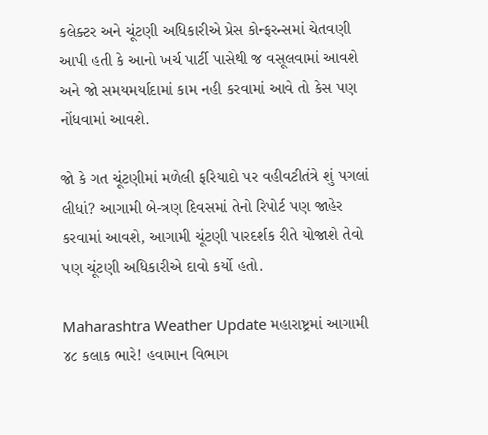કલેક્ટર અને ચૂંટણી અધિકારીએ પ્રેસ કોન્ફરન્સમાં ચેતવણી આપી હતી કે આનો ખર્ચ પાર્ટી પાસેથી જ વસૂલવામાં આવશે અને જો સમયમર્યાદામાં કામ નહી કરવામાં આવે તો કેસ પણ નોંધવામાં આવશે.

જો કે ગત ચૂંટણીમાં મળેલી ફરિયાદો પર વહીવટીતંત્રે શું પગલાં લીધાં? આગામી બે-ત્રણ દિવસમાં તેનો રિપોર્ટ પણ જાહેર કરવામાં આવશે, આગામી ચૂંટણી પારદર્શક રીતે યોજાશે તેવો પણ ચૂંટણી અધિકારીએ દાવો કર્યો હતો.

Maharashtra Weather Update મહારાષ્ટ્રમાં આગામી ૪૮ કલાક ભારે! હવામાન વિભાગ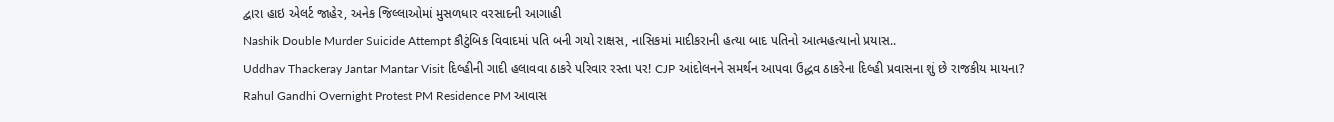દ્વારા હાઇ એલર્ટ જાહેર, અનેક જિલ્લાઓમાં મુસળધાર વરસાદની આગાહી
Nashik Double Murder Suicide Attempt કૌટુંબિક વિવાદમાં પતિ બની ગયો રાક્ષસ, નાસિકમાં માદીકરાની હત્યા બાદ પતિનો આત્મહત્યાનો પ્રયાસ..
Uddhav Thackeray Jantar Mantar Visit દિલ્હીની ગાદી હલાવવા ઠાકરે પરિવાર રસ્તા પર! CJP આંદોલનને સમર્થન આપવા ઉદ્ધવ ઠાકરેના દિલ્હી પ્રવાસના શું છે રાજકીય માયના?
Rahul Gandhi Overnight Protest PM Residence PM આવાસ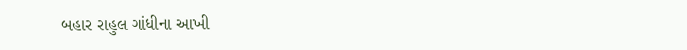બહાર રાહુલ ગાંધીના આખી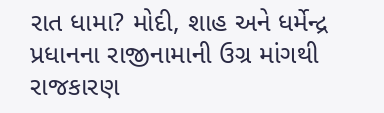રાત ધામા? મોદી, શાહ અને ધર્મેન્દ્ર પ્રધાનના રાજીનામાની ઉગ્ર માંગથી રાજકારણ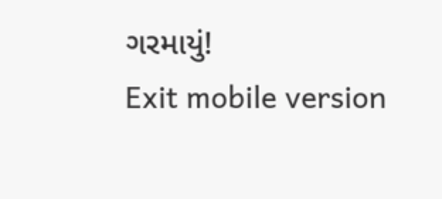ગરમાયું!
Exit mobile version